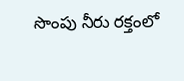సొంపు నీరు రక్తంలో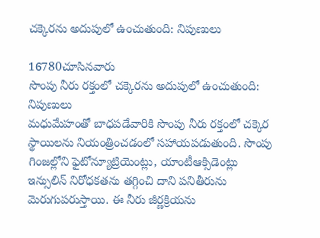చక్కెరను అదుపులో ఉంచుతుంది: నిపుణులు

16780చూసినవారు
సొంపు నీరు రక్తంలో చక్కెరను అదుపులో ఉంచుతుంది: నిపుణులు
మధుమేహంతో బాధపడేవారికి సొంపు నీరు రక్తంలో చక్కెర స్థాయిలను నియంత్రించడంలో సహాయపడుతుంది. సొంపు గింజల్లోని ఫైటోన్యూట్రియెంట్లు, యాంటీఆక్సిడెంట్లు ఇన్సులిన్ నిరోధకతను తగ్గించి దాని పనితీరును మెరుగుపరుస్తాయి. ఈ నీరు జీర్ణక్రియను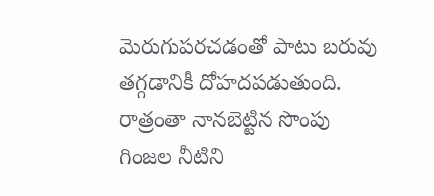మెరుగుపరచడంతో పాటు బరువు తగ్గడానికీ దోహదపడుతుంది. రాత్రంతా నానబెట్టిన సొంపు గింజల నీటిని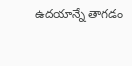ఉదయాన్నే తాగడం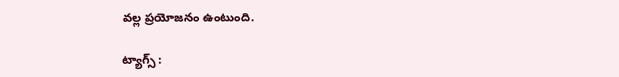వల్ల ప్రయోజనం ఉంటుంది.

ట్యాగ్స్ :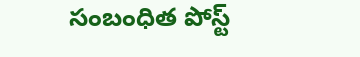సంబంధిత పోస్ట్